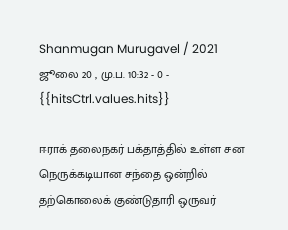Shanmugan Murugavel / 2021 ஜூலை 20 , மு.ப. 10:32 - 0 - {{hitsCtrl.values.hits}}

ஈராக் தலைநகர் பக்தாத்தில் உள்ள சன நெருக்கடியான சந்தை ஒன்றில் தற்கொலைக் குண்டுதாரி ஒருவர்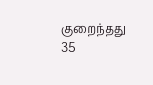குறைந்தது 35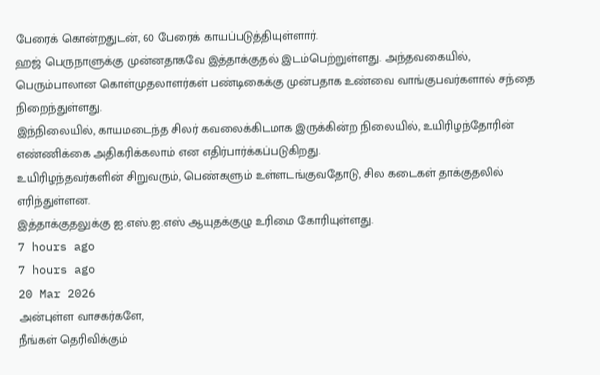பேரைக் கொன்றதுடன், 60 பேரைக் காயப்படுத்தியுள்ளார்.
ஹஜ் பெருநாளுக்கு முன்னதாகவே இத்தாக்குதல் இடம்பெற்றுள்ளது. அந்தவகையில், பெரும்பாலான கொள்முதலாளர்கள் பண்டிகைக்கு முன்பதாக உண்வை வாங்குபவர்களால் சந்தை நிறைந்துள்ளது.
இந்நிலையில், காயமடைந்த சிலர் கவலைக்கிடமாக இருக்கின்ற நிலையில், உயிரிழந்தோரின் எண்ணிக்கை அதிகரிக்கலாம் என எதிர்பார்க்கப்படுகிறது.
உயிரிழந்தவர்களின் சிறுவரும், பெண்களும் உள்ளடங்குவதோடு, சில கடைகள் தாக்குதலில் எரிந்துள்ளன.
இத்தாக்குதலுக்கு ஐ.எஸ்.ஐ.எஸ் ஆயுதக்குழு உரிமை கோரியுள்ளது.
7 hours ago
7 hours ago
20 Mar 2026
அன்புள்ள வாசகர்களே,
நீங்கள் தெரிவிக்கும்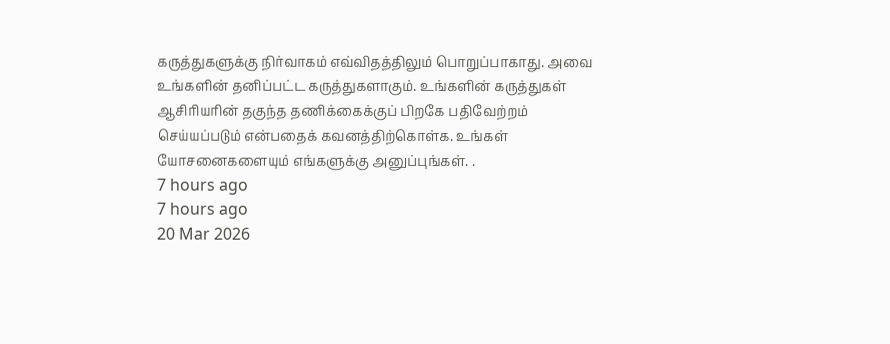கருத்துகளுக்கு நிர்வாகம் எவ்விதத்திலும் பொறுப்பாகாது. அவை உங்களின் தனிப்பட்ட கருத்துகளாகும். உங்களின் கருத்துகள் ஆசிரியரின் தகுந்த தணிக்கைக்குப் பிறகே பதிவேற்றம் செய்யப்படும் என்பதைக் கவனத்திற்கொள்க. உங்கள் யோசனைகளையும் எங்களுக்கு அனுப்புங்கள். .
7 hours ago
7 hours ago
20 Mar 2026